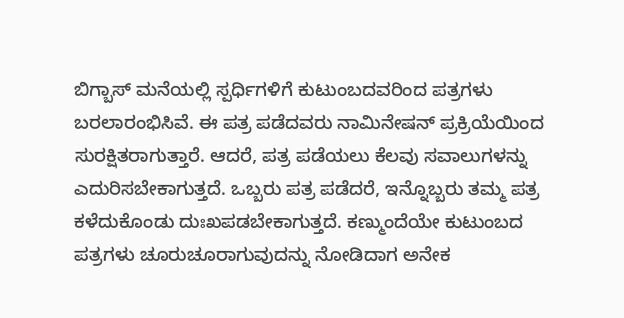ಬಿಗ್ಬಾಸ್ ಮನೆಯಲ್ಲಿ ಸ್ಪರ್ಧಿಗಳಿಗೆ ಕುಟುಂಬದವರಿಂದ ಪತ್ರಗಳು ಬರಲಾರಂಭಿಸಿವೆ. ಈ ಪತ್ರ ಪಡೆದವರು ನಾಮಿನೇಷನ್ ಪ್ರಕ್ರಿಯೆಯಿಂದ ಸುರಕ್ಷಿತರಾಗುತ್ತಾರೆ. ಆದರೆ, ಪತ್ರ ಪಡೆಯಲು ಕೆಲವು ಸವಾಲುಗಳನ್ನು ಎದುರಿಸಬೇಕಾಗುತ್ತದೆ. ಒಬ್ಬರು ಪತ್ರ ಪಡೆದರೆ, ಇನ್ನೊಬ್ಬರು ತಮ್ಮ ಪತ್ರ ಕಳೆದುಕೊಂಡು ದುಃಖಪಡಬೇಕಾಗುತ್ತದೆ. ಕಣ್ಮುಂದೆಯೇ ಕುಟುಂಬದ ಪತ್ರಗಳು ಚೂರುಚೂರಾಗುವುದನ್ನು ನೋಡಿದಾಗ ಅನೇಕ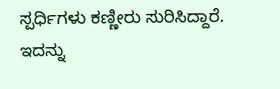ಸ್ಪರ್ಧಿಗಳು ಕಣ್ಣೀರು ಸುರಿಸಿದ್ದಾರೆ. ಇದನ್ನು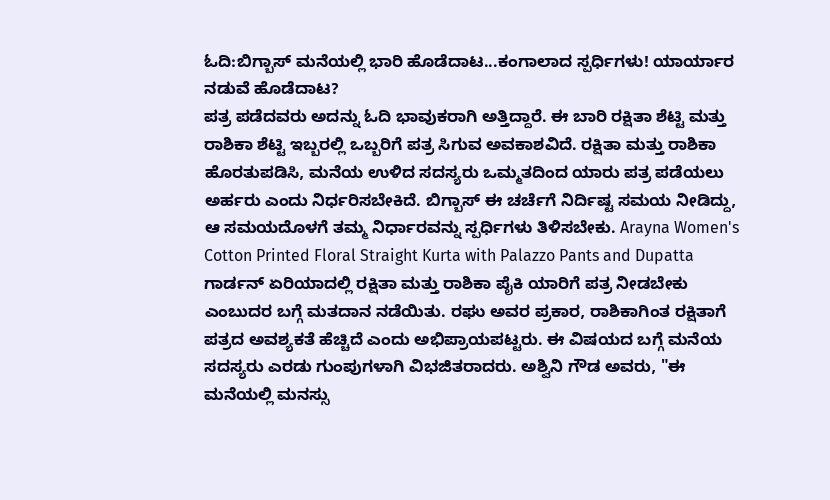ಓದಿ:ಬಿಗ್ಬಾಸ್ ಮನೆಯಲ್ಲಿ ಭಾರಿ ಹೊಡೆದಾಟ...ಕಂಗಾಲಾದ ಸ್ಪರ್ಧಿಗಳು! ಯಾರ್ಯಾರ ನಡುವೆ ಹೊಡೆದಾಟ?
ಪತ್ರ ಪಡೆದವರು ಅದನ್ನು ಓದಿ ಭಾವುಕರಾಗಿ ಅತ್ತಿದ್ದಾರೆ. ಈ ಬಾರಿ ರಕ್ಷಿತಾ ಶೆಟ್ಟಿ ಮತ್ತು ರಾಶಿಕಾ ಶೆಟ್ಟಿ ಇಬ್ಬರಲ್ಲಿ ಒಬ್ಬರಿಗೆ ಪತ್ರ ಸಿಗುವ ಅವಕಾಶವಿದೆ. ರಕ್ಷಿತಾ ಮತ್ತು ರಾಶಿಕಾ ಹೊರತುಪಡಿಸಿ, ಮನೆಯ ಉಳಿದ ಸದಸ್ಯರು ಒಮ್ಮತದಿಂದ ಯಾರು ಪತ್ರ ಪಡೆಯಲು ಅರ್ಹರು ಎಂದು ನಿರ್ಧರಿಸಬೇಕಿದೆ. ಬಿಗ್ಬಾಸ್ ಈ ಚರ್ಚೆಗೆ ನಿರ್ದಿಷ್ಟ ಸಮಯ ನೀಡಿದ್ದು, ಆ ಸಮಯದೊಳಗೆ ತಮ್ಮ ನಿರ್ಧಾರವನ್ನು ಸ್ಪರ್ಧಿಗಳು ತಿಳಿಸಬೇಕು. Arayna Women's Cotton Printed Floral Straight Kurta with Palazzo Pants and Dupatta
ಗಾರ್ಡನ್ ಏರಿಯಾದಲ್ಲಿ ರಕ್ಷಿತಾ ಮತ್ತು ರಾಶಿಕಾ ಪೈಕಿ ಯಾರಿಗೆ ಪತ್ರ ನೀಡಬೇಕು ಎಂಬುದರ ಬಗ್ಗೆ ಮತದಾನ ನಡೆಯಿತು. ರಘು ಅವರ ಪ್ರಕಾರ, ರಾಶಿಕಾಗಿಂತ ರಕ್ಷಿತಾಗೆ ಪತ್ರದ ಅವಶ್ಯಕತೆ ಹೆಚ್ಚಿದೆ ಎಂದು ಅಭಿಪ್ರಾಯಪಟ್ಟರು. ಈ ವಿಷಯದ ಬಗ್ಗೆ ಮನೆಯ ಸದಸ್ಯರು ಎರಡು ಗುಂಪುಗಳಾಗಿ ವಿಭಜಿತರಾದರು. ಅಶ್ವಿನಿ ಗೌಡ ಅವರು, "ಈ ಮನೆಯಲ್ಲಿ ಮನಸ್ಸು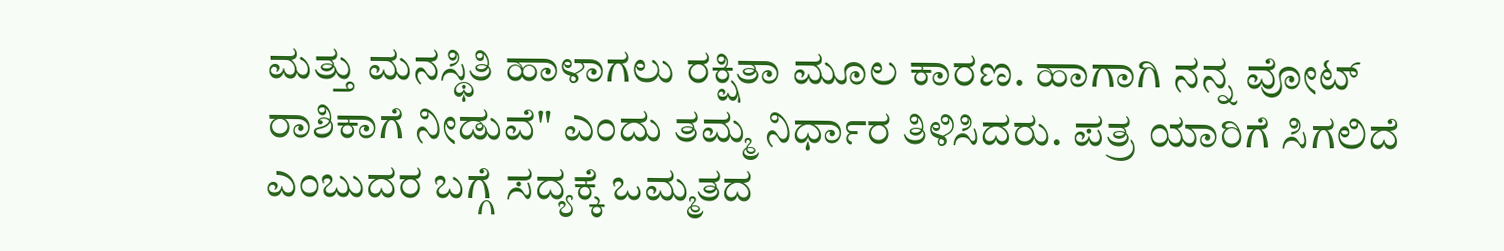ಮತ್ತು ಮನಸ್ಥಿತಿ ಹಾಳಾಗಲು ರಕ್ಷಿತಾ ಮೂಲ ಕಾರಣ. ಹಾಗಾಗಿ ನನ್ನ ವೋಟ್ ರಾಶಿಕಾಗೆ ನೀಡುವೆ" ಎಂದು ತಮ್ಮ ನಿರ್ಧಾರ ತಿಳಿಸಿದರು. ಪತ್ರ ಯಾರಿಗೆ ಸಿಗಲಿದೆ ಎಂಬುದರ ಬಗ್ಗೆ ಸದ್ಯಕ್ಕೆ ಒಮ್ಮತದ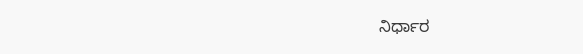ನಿರ್ಧಾರ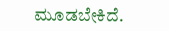ಮೂಡಬೇಕಿದೆ.